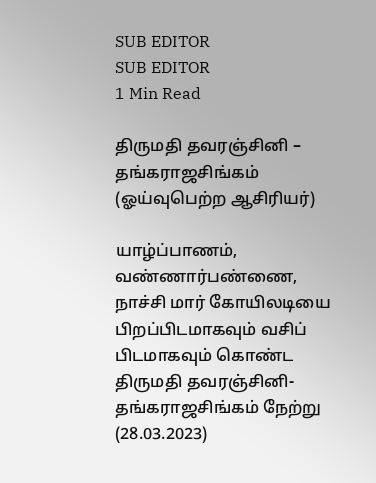SUB EDITOR
SUB EDITOR
1 Min Read

திருமதி தவரஞ்சினி – தங்கராஜசிங்கம்
(ஓய்வுபெற்ற ஆசிரியர்)

யாழ்ப்பாணம், வண்ணார்பண்ணை, நாச்சி மார் கோயிலடியை பிறப்பிடமாகவும் வசிப் பிடமாகவும் கொண்ட திருமதி தவரஞ்சினி- தங்கராஜசிங்கம் நேற்று (28.03.2023)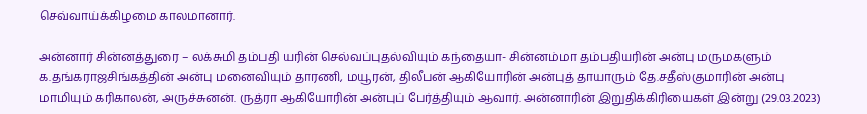செவ்வாய்க்கிழமை காலமானார்.

அன்னார் சின்னத்துரை – லக்சுமி தம்பதி யரின் செல்வப்புதல்வியும் கந்தையா- சின்னம்மா தம்பதியரின் அன்பு மருமகளும் க.தங்கராஜசிங்கத்தின் அன்பு மனைவியும் தாரணி, மயூரன், திலீபன் ஆகியோரின் அன்புத் தாயாரும் தே.சதீஸ்குமாரின் அன்பு மாமியும் கரிகாலன், அருச்சுனன். ருத்ரா ஆகியோரின் அன்புப் பேர்த்தியும் ஆவார். அன்னாரின் இறுதிக்கிரியைகள் இன்று (29.03.2023)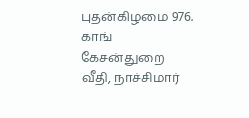புதன்கிழமை 976. காங் கேசன்துறை வீதி, நாச்சிமார்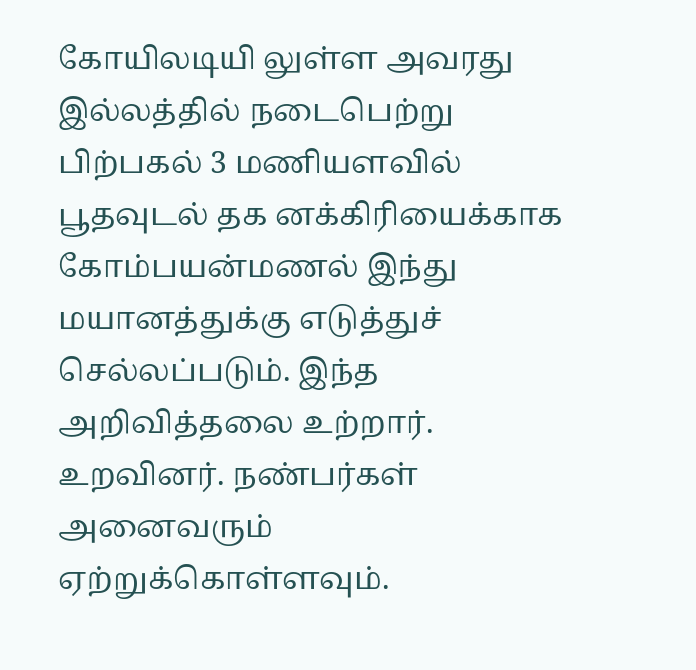கோயிலடியி லுள்ள அவரது இல்லத்தில் நடைபெற்று பிற்பகல் 3 மணியளவில் பூதவுடல் தக னக்கிரியைக்காக கோம்பயன்மணல் இந்து மயானத்துக்கு எடுத்துச் செல்லப்படும். இந்த அறிவித்தலை உற்றார். உறவினர். நண்பர்கள் அனைவரும் ஏற்றுக்கொள்ளவும்.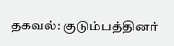தகவல்: குடும்பத்தினர்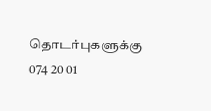தொடர்புகளுக்கு 074 20 01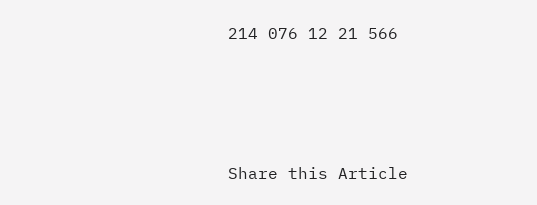214 076 12 21 566







Share this Article